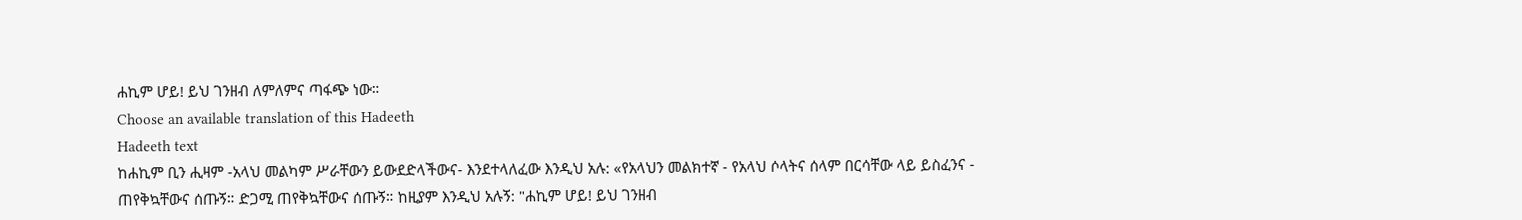ሐኪም ሆይ! ይህ ገንዘብ ለምለምና ጣፋጭ ነው።
Choose an available translation of this Hadeeth
Hadeeth text
ከሐኪም ቢን ሒዛም -አላህ መልካም ሥራቸውን ይውደድላችውና- እንደተላለፈው እንዲህ አሉ: «የአላህን መልክተኛ - የአላህ ሶላትና ሰላም በርሳቸው ላይ ይስፈንና - ጠየቅኳቸውና ሰጡኝ። ድጋሚ ጠየቅኳቸውና ሰጡኝ። ከዚያም እንዲህ አሉኝ: "ሐኪም ሆይ! ይህ ገንዘብ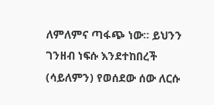ለምለምና ጣፋጭ ነው። ይህንን ገንዘብ ነፍሱ እንደተከበረች (ሳይለምን) የወሰደው ሰው ለርሱ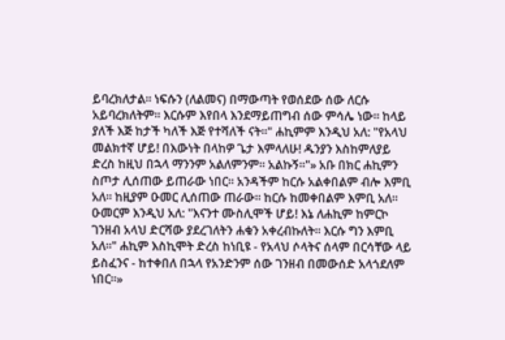ይባረክለታል። ነፍሱን (ለልመና) በማውጣት የወሰደው ሰው ለርሱ አይባረክለትም። እርሱም እየበላ እንደማይጠግብ ሰው ምሳሌ ነው። ከላይ ያለች እጅ ከታች ካለች እጅ የተሻለች ናት።" ሐኪምም እንዲህ አለ: "የአላህ መልክተኛ ሆይ! በእውነት በላከዎ ጌታ እምላለሁ! ዱንያን እስከምለያይ ድረስ ከዚህ በኋላ ማንንም አልለምንም። አልኩኝ።"» አቡ በክር ሐኪምን ስጦታ ሊሰጠው ይጠራው ነበር። አንዳችም ከርሱ አልቀበልም ብሎ እምቢ አለ። ከዚያም ዑመር ሊሰጠው ጠራው። ከርሱ ከመቀበልም እምቢ አለ። ዑመርም እንዲህ አለ: "እናንተ ሙስሊሞች ሆይ! እኔ ለሐኪም ከምርኮ ገንዘብ አላህ ድርሻው ያደረገለትን ሐቁን አቀረብኩለት። እርሱ ግን እምቢ አለ።" ሐኪም እስኪሞት ድረስ ከነቢዩ - የአላህ ሶላትና ሰላም በርሳቸው ላይ ይስፈንና - ከተቀበለ በኋላ የአንድንም ሰው ገንዘብ በመውሰድ አላጎደለም ነበር።»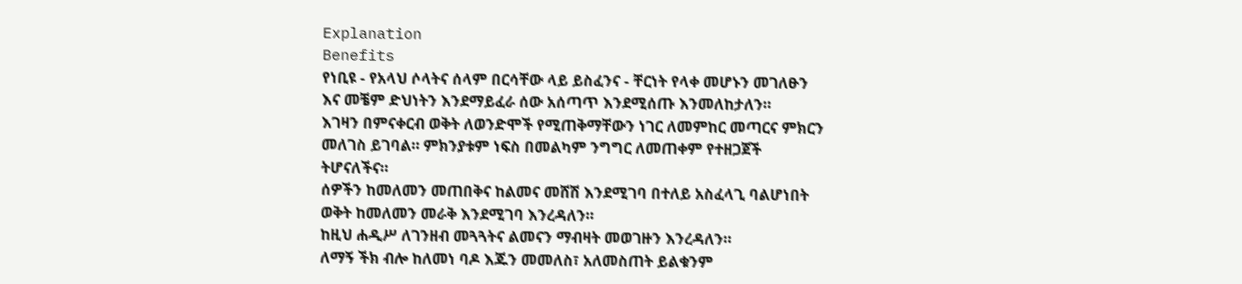Explanation
Benefits
የነቢዩ - የአላህ ሶላትና ሰላም በርሳቸው ላይ ይስፈንና - ቸርነት የላቀ መሆኑን መገለፁን እና መቼም ድህነትን እንደማይፈራ ሰው አሰጣጥ እንደሚሰጡ እንመለከታለን።
እገዛን በምናቀርብ ወቅት ለወንድሞች የሚጠቅማቸውን ነገር ለመምከር መጣርና ምክርን መለገስ ይገባል። ምክንያቱም ነፍስ በመልካም ንግግር ለመጠቀም የተዘጋጀች ትሆናለችና።
ሰዎችን ከመለመን መጠበቅና ከልመና መሸሽ እንደሚገባ በተለይ አስፈላጊ ባልሆነበት ወቅት ከመለመን መራቅ እንደሚገባ እንረዳለን።
ከዚህ ሐዲሥ ለገንዘብ መጓጓትና ልመናን ማብዛት መወገዙን እንረዳለን።
ለማኝ ችክ ብሎ ከለመነ ባዶ እጁን መመለስ፣ አለመስጠት ይልቁንም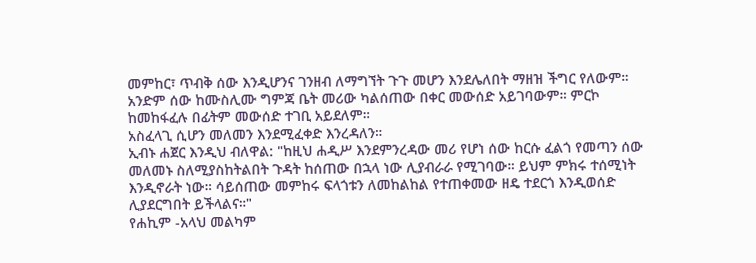መምከር፣ ጥብቅ ሰው እንዲሆንና ገንዘብ ለማግኘት ጉጉ መሆን እንደሌለበት ማዘዝ ችግር የለውም።
አንድም ሰው ከሙስሊሙ ግምጃ ቤት መሪው ካልሰጠው በቀር መውሰድ አይገባውም። ምርኮ ከመከፋፈሉ በፊትም መውሰድ ተገቢ አይደለም።
አስፈላጊ ሲሆን መለመን እንደሚፈቀድ እንረዳለን።
ኢብኑ ሐጀር እንዲህ ብለዋል: "ከዚህ ሐዲሥ እንደምንረዳው መሪ የሆነ ሰው ከርሱ ፈልጎ የመጣን ሰው መለመኑ ስለሚያስከትልበት ጉዳት ከሰጠው በኋላ ነው ሊያብራራ የሚገባው። ይህም ምክሩ ተሰሚነት እንዲኖራት ነው። ሳይሰጠው መምከሩ ፍላጎቱን ለመከልከል የተጠቀመው ዘዴ ተደርጎ እንዲወሰድ ሊያደርግበት ይችላልና።"
የሐኪም -አላህ መልካም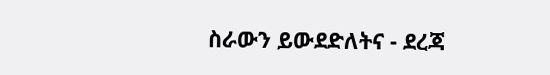ስራውን ይውደድለትና - ደረጃ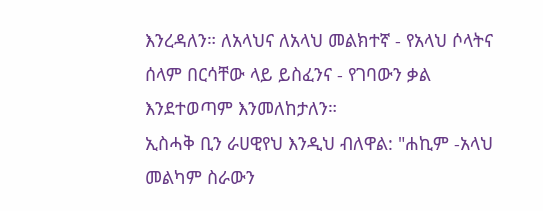እንረዳለን። ለአላህና ለአላህ መልክተኛ - የአላህ ሶላትና ሰላም በርሳቸው ላይ ይስፈንና - የገባውን ቃል እንደተወጣም እንመለከታለን።
ኢስሓቅ ቢን ራሀዊየህ እንዲህ ብለዋል: "ሐኪም -አላህ መልካም ስራውን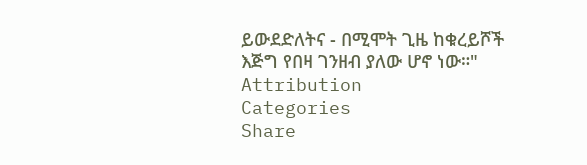ይውደድለትና - በሚሞት ጊዜ ከቁረይሾች እጅግ የበዛ ገንዘብ ያለው ሆኖ ነው።"
Attribution
Categories
Share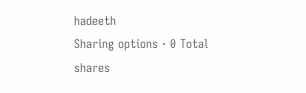hadeeth
Sharing options · 0 Total shares